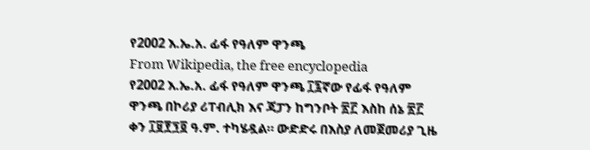የ2002 እ.ኤ.አ. ፊፋ የዓለም ዋንጫ
From Wikipedia, the free encyclopedia
የ2002 እ.ኤ.አ. ፊፋ የዓለም ዋንጫ ፲፯ኛው የፊፋ የዓለም ዋንጫ በኮሪያ ሪፐብሊክ እና ጃፓን ከግንቦት ፳፫ እስከ ሰኔ ፳፫ ቀን ፲፱፻፺፬ ዓ.ም. ተካሄዷል። ውድድሩ በእስያ ለመጀመሪያ ጊዜ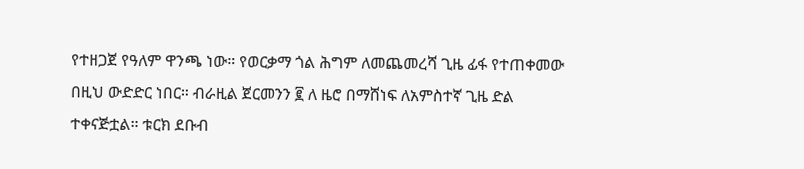የተዘጋጀ የዓለም ዋንጫ ነው። የወርቃማ ጎል ሕግም ለመጨመረሻ ጊዜ ፊፋ የተጠቀመው በዚህ ውድድር ነበር። ብራዚል ጀርመንን ፪ ለ ዜሮ በማሸነፍ ለአምስተኛ ጊዜ ድል ተቀናጅቷል። ቱርክ ደቡብ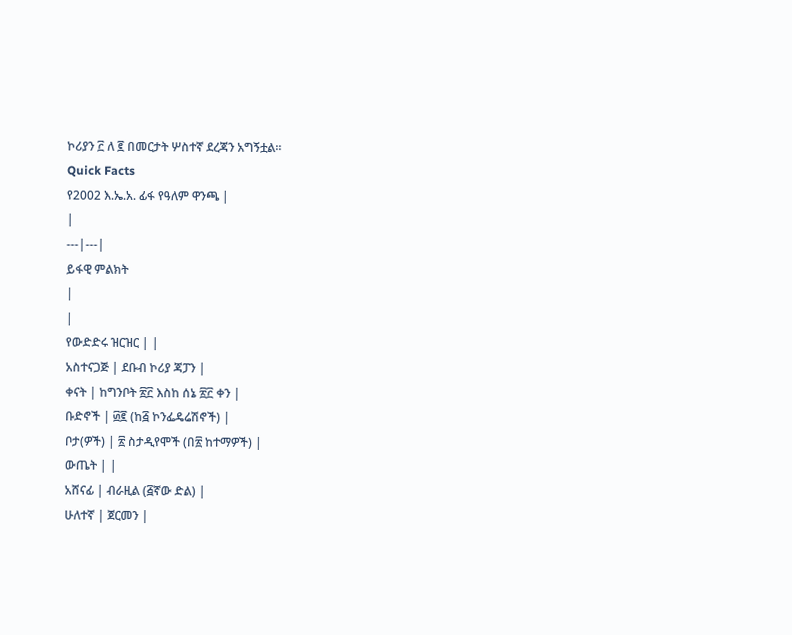ኮሪያን ፫ ለ ፪ በመርታት ሦስተኛ ደረጃን አግኝቷል።
Quick Facts
የ2002 እ.ኤ.አ. ፊፋ የዓለም ዋንጫ |
|
---|---|
ይፋዊ ምልክት
|
|
የውድድሩ ዝርዝር | |
አስተናጋጅ | ደቡብ ኮሪያ ጃፓን |
ቀናት | ከግንቦት ፳፫ እስከ ሰኔ ፳፫ ቀን |
ቡድኖች | ፴፪ (ከ፭ ኮንፌዴሬሽኖች) |
ቦታ(ዎች) | ፳ ስታዲየሞች (በ፳ ከተማዎች) |
ውጤት | |
አሸናፊ | ብራዚል (፭ኛው ድል) |
ሁለተኛ | ጀርመን |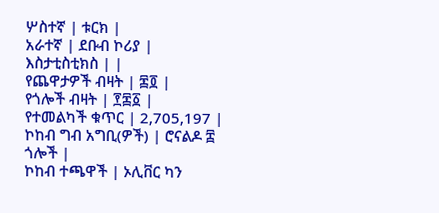ሦስተኛ | ቱርክ |
አራተኛ | ደቡብ ኮሪያ |
እስታቲስቲክስ | |
የጨዋታዎች ብዛት | ፷፬ |
የጎሎች ብዛት | ፻፷፩ |
የተመልካች ቁጥር | 2,705,197 |
ኮከብ ግብ አግቢ(ዎች) | ሮናልዶ ፰ ጎሎች |
ኮከብ ተጫዋች | ኦሊቨር ካን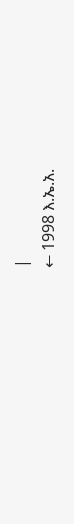|
← 1998 እ.ኤ.አ.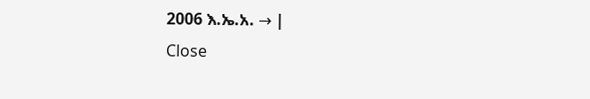2006 እ.ኤ.አ. → |
Close